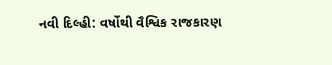નવી દિલ્હી: વર્ષોથી વૈશ્વિક રાજકારણ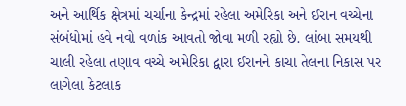અને આર્થિક ક્ષેત્રમાં ચર્ચાના કેન્દ્રમાં રહેલા અમેરિકા અને ઈરાન વચ્ચેના સંબંધોમાં હવે નવો વળાંક આવતો જોવા મળી રહ્યો છે. લાંબા સમયથી ચાલી રહેલા તણાવ વચ્ચે અમેરિકા દ્વારા ઈરાનને કાચા તેલના નિકાસ પર લાગેલા કેટલાક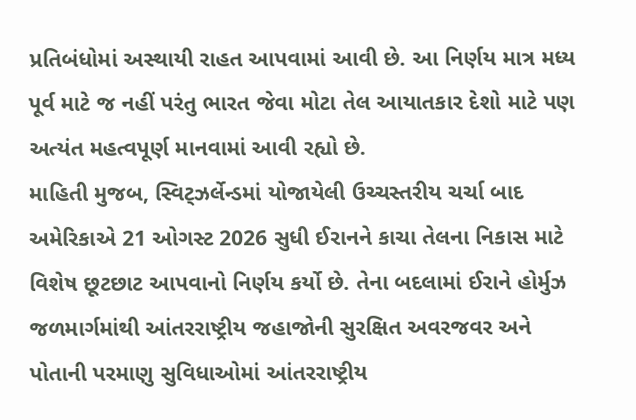પ્રતિબંધોમાં અસ્થાયી રાહત આપવામાં આવી છે. આ નિર્ણય માત્ર મધ્ય પૂર્વ માટે જ નહીં પરંતુ ભારત જેવા મોટા તેલ આયાતકાર દેશો માટે પણ અત્યંત મહત્વપૂર્ણ માનવામાં આવી રહ્યો છે.
માહિતી મુજબ, સ્વિટ્ઝર્લેન્ડમાં યોજાયેલી ઉચ્ચસ્તરીય ચર્ચા બાદ અમેરિકાએ 21 ઓગસ્ટ 2026 સુધી ઈરાનને કાચા તેલના નિકાસ માટે વિશેષ છૂટછાટ આપવાનો નિર્ણય કર્યો છે. તેના બદલામાં ઈરાને હોર્મુઝ જળમાર્ગમાંથી આંતરરાષ્ટ્રીય જહાજોની સુરક્ષિત અવરજવર અને પોતાની પરમાણુ સુવિધાઓમાં આંતરરાષ્ટ્રીય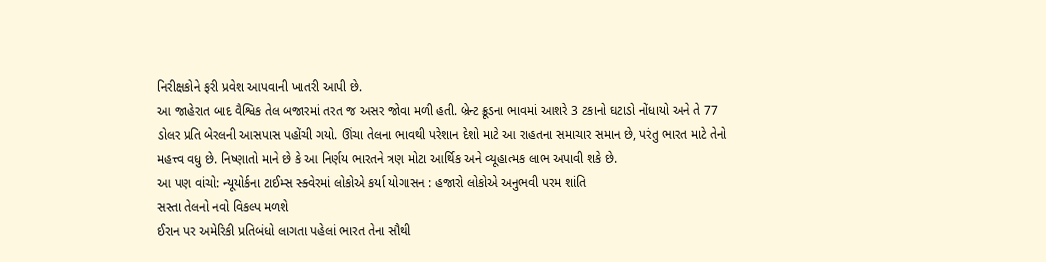નિરીક્ષકોને ફરી પ્રવેશ આપવાની ખાતરી આપી છે.
આ જાહેરાત બાદ વૈશ્વિક તેલ બજારમાં તરત જ અસર જોવા મળી હતી. બ્રેન્ટ ક્રૂડના ભાવમાં આશરે 3 ટકાનો ઘટાડો નોંધાયો અને તે 77 ડોલર પ્રતિ બેરલની આસપાસ પહોંચી ગયો. ઊંચા તેલના ભાવથી પરેશાન દેશો માટે આ રાહતના સમાચાર સમાન છે, પરંતુ ભારત માટે તેનો મહત્ત્વ વધુ છે. નિષ્ણાતો માને છે કે આ નિર્ણય ભારતને ત્રણ મોટા આર્થિક અને વ્યૂહાત્મક લાભ અપાવી શકે છે.
આ પણ વાંચો: ન્યૂયોર્કના ટાઈમ્સ સ્ક્વેરમાં લોકોએ કર્યા યોગાસન : હજારો લોકોએ અનુભવી પરમ શાંતિ
સસ્તા તેલનો નવો વિકલ્પ મળશે
ઈરાન પર અમેરિકી પ્રતિબંધો લાગતા પહેલાં ભારત તેના સૌથી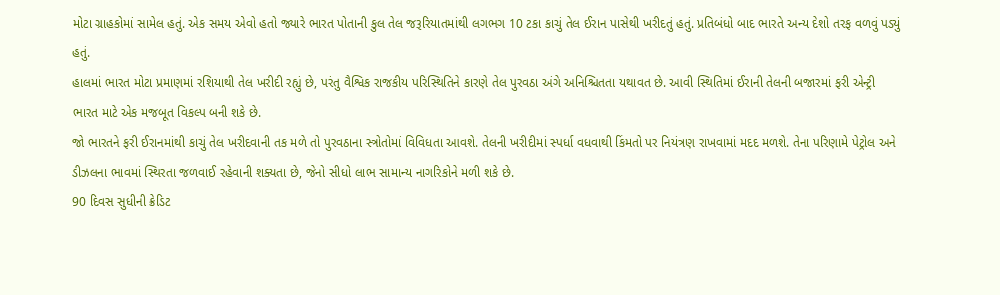મોટા ગ્રાહકોમાં સામેલ હતું. એક સમય એવો હતો જ્યારે ભારત પોતાની કુલ તેલ જરૂરિયાતમાંથી લગભગ 10 ટકા કાચું તેલ ઈરાન પાસેથી ખરીદતું હતું. પ્રતિબંધો બાદ ભારતે અન્ય દેશો તરફ વળવું પડ્યું હતું.
હાલમાં ભારત મોટા પ્રમાણમાં રશિયાથી તેલ ખરીદી રહ્યું છે, પરંતુ વૈશ્વિક રાજકીય પરિસ્થિતિને કારણે તેલ પુરવઠા અંગે અનિશ્ચિતતા યથાવત છે. આવી સ્થિતિમાં ઈરાની તેલની બજારમાં ફરી એન્ટ્રી ભારત માટે એક મજબૂત વિકલ્પ બની શકે છે.
જો ભારતને ફરી ઈરાનમાંથી કાચું તેલ ખરીદવાની તક મળે તો પુરવઠાના સ્ત્રોતોમાં વિવિધતા આવશે. તેલની ખરીદીમાં સ્પર્ધા વધવાથી કિંમતો પર નિયંત્રણ રાખવામાં મદદ મળશે. તેના પરિણામે પેટ્રોલ અને ડીઝલના ભાવમાં સ્થિરતા જળવાઈ રહેવાની શક્યતા છે, જેનો સીધો લાભ સામાન્ય નાગરિકોને મળી શકે છે.
90 દિવસ સુધીની ક્રેડિટ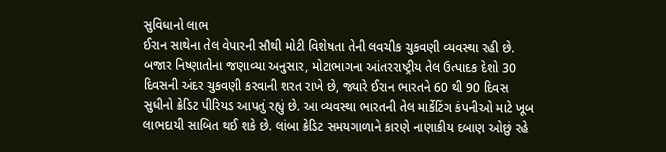સુવિધાનો લાભ
ઈરાન સાથેના તેલ વેપારની સૌથી મોટી વિશેષતા તેની લવચીક ચુકવણી વ્યવસ્થા રહી છે. બજાર નિષ્ણાતોના જણાવ્યા અનુસાર, મોટાભાગના આંતરરાષ્ટ્રીય તેલ ઉત્પાદક દેશો 30 દિવસની અંદર ચુકવણી કરવાની શરત રાખે છે, જ્યારે ઈરાન ભારતને 60 થી 90 દિવસ સુધીનો ક્રેડિટ પીરિયડ આપતું રહ્યું છે. આ વ્યવસ્થા ભારતની તેલ માર્કેટિંગ કંપનીઓ માટે ખૂબ લાભદાયી સાબિત થઈ શકે છે. લાંબા ક્રેડિટ સમયગાળાને કારણે નાણાકીય દબાણ ઓછું રહે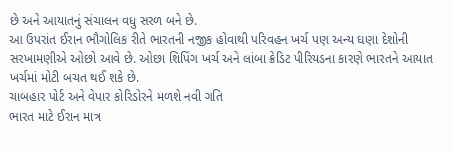છે અને આયાતનું સંચાલન વધુ સરળ બને છે.
આ ઉપરાંત ઈરાન ભૌગોલિક રીતે ભારતની નજીક હોવાથી પરિવહન ખર્ચ પણ અન્ય ઘણા દેશોની સરખામણીએ ઓછો આવે છે. ઓછા શિપિંગ ખર્ચ અને લાંબા ક્રેડિટ પીરિયડના કારણે ભારતને આયાત ખર્ચમાં મોટી બચત થઈ શકે છે.
ચાબહાર પોર્ટ અને વેપાર કોરિડોરને મળશે નવી ગતિ
ભારત માટે ઈરાન માત્ર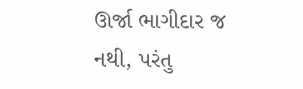ઊર્જા ભાગીદાર જ નથી, પરંતુ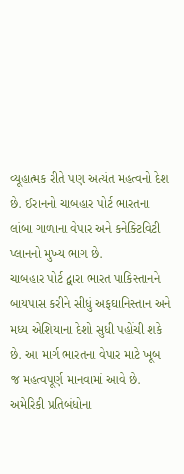વ્યૂહાત્મક રીતે પણ અત્યંત મહત્વનો દેશ છે. ઈરાનનો ચાબહાર પોર્ટ ભારતના લાંબા ગાળાના વેપાર અને કનેક્ટિવિટી પ્લાનનો મુખ્ય ભાગ છે.
ચાબહાર પોર્ટ દ્વારા ભારત પાકિસ્તાનને બાયપાસ કરીને સીધું અફઘાનિસ્તાન અને મધ્ય એશિયાના દેશો સુધી પહોંચી શકે છે. આ માર્ગ ભારતના વેપાર માટે ખૂબ જ મહત્વપૂર્ણ માનવામાં આવે છે.
અમેરિકી પ્રતિબંધોના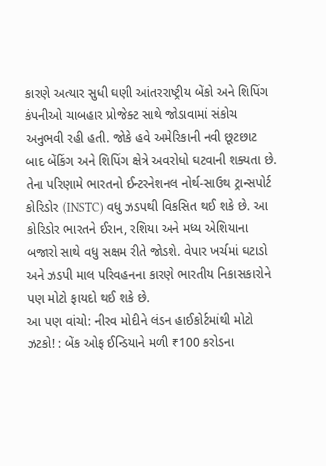કારણે અત્યાર સુધી ઘણી આંતરરાષ્ટ્રીય બેંકો અને શિપિંગ કંપનીઓ ચાબહાર પ્રોજેક્ટ સાથે જોડાવામાં સંકોચ અનુભવી રહી હતી. જોકે હવે અમેરિકાની નવી છૂટછાટ બાદ બેંકિંગ અને શિપિંગ ક્ષેત્રે અવરોધો ઘટવાની શક્યતા છે.
તેના પરિણામે ભારતનો ઈન્ટરનેશનલ નોર્થ-સાઉથ ટ્રાન્સપોર્ટ કોરિડોર (INSTC) વધુ ઝડપથી વિકસિત થઈ શકે છે. આ કોરિડોર ભારતને ઈરાન, રશિયા અને મધ્ય એશિયાના બજારો સાથે વધુ સક્ષમ રીતે જોડશે. વેપાર ખર્ચમાં ઘટાડો અને ઝડપી માલ પરિવહનના કારણે ભારતીય નિકાસકારોને પણ મોટો ફાયદો થઈ શકે છે.
આ પણ વાંચો: નીરવ મોદીને લંડન હાઈકોર્ટમાંથી મોટો ઝટકો! : બેંક ઓફ ઈન્ડિયાને મળી ₹100 કરોડના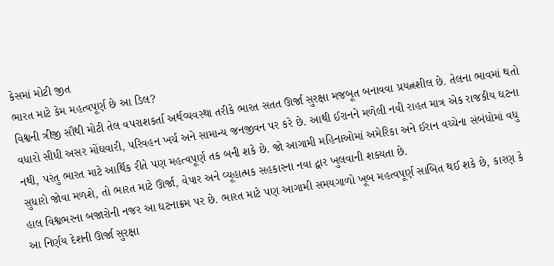કેસમાં મોટી જીત
ભારત માટે કેમ મહત્વપૂર્ણ છે આ ડિલ?
વિશ્વની ત્રીજી સૌથી મોટી તેલ વપરાશકર્તા અર્થવ્યવસ્થા તરીકે ભારત સતત ઊર્જા સુરક્ષા મજબૂત બનાવવા પ્રયત્નશીલ છે. તેલના ભાવમાં થતો વધારો સીધી અસર મોંઘવારી, પરિવહન ખર્ચ અને સામાન્ય જનજીવન પર કરે છે. આથી ઈરાનને મળેલી નવી રાહત માત્ર એક રાજકીય ઘટના નથી, પરંતુ ભારત માટે આર્થિક રીતે પણ મહત્વપૂર્ણ તક બની શકે છે. જો આગામી મહિનાઓમાં અમેરિકા અને ઈરાન વચ્ચેના સંબંધોમાં વધુ સુધારો જોવા મળશે, તો ભારત માટે ઊર્જા, વેપાર અને વ્યૂહાત્મક સહકારના નવા દ્વાર ખુલવાની શક્યતા છે.
હાલ વિશ્વભરના બજારોની નજર આ ઘટનાક્રમ પર છે. ભારત માટે પણ આગામી સમયગાળો ખૂબ મહત્વપૂર્ણ સાબિત થઈ શકે છે, કારણ કે આ નિર્ણય દેશની ઊર્જા સુરક્ષા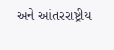અને આંતરરાષ્ટ્રીય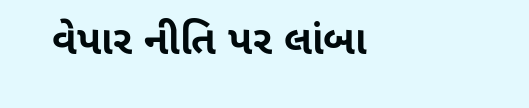વેપાર નીતિ પર લાંબા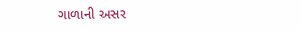ગાળાની અસર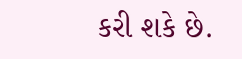કરી શકે છે.